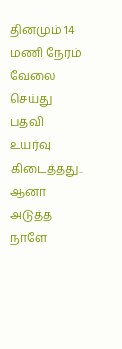தினமும் 14 மணி நேரம் வேலை செய்து பதவி உயர்வு கிடைத்தது.. ஆனா அடுத்த நாளே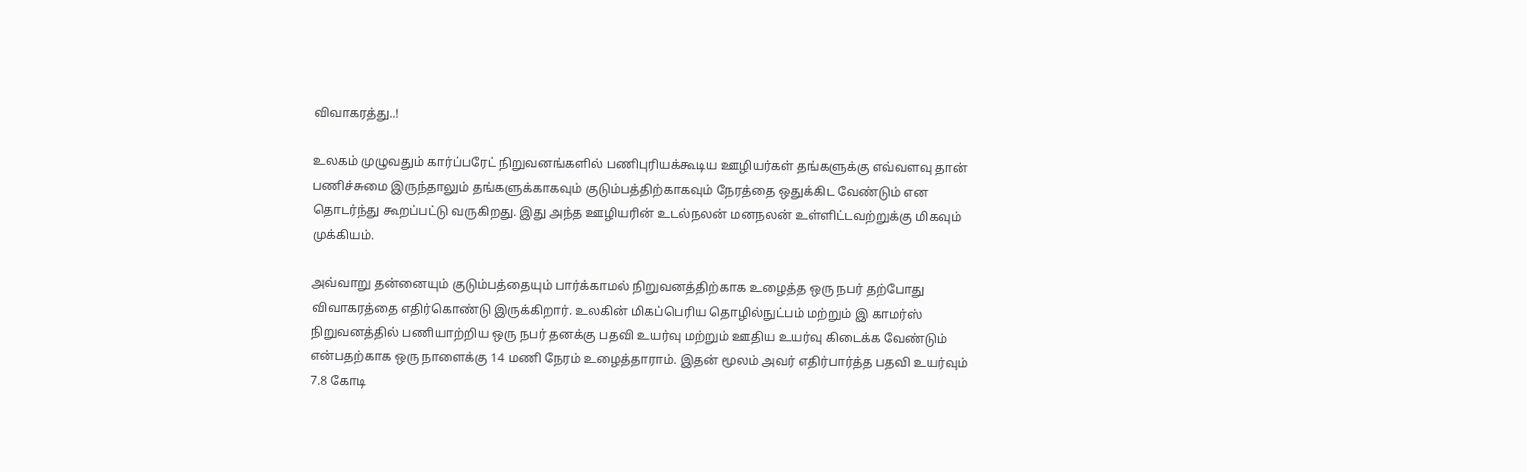விவாகரத்து..!

உலகம் முழுவதும் கார்ப்பரேட் நிறுவனங்களில் பணிபுரியக்கூடிய ஊழியர்கள் தங்களுக்கு எவ்வளவு தான் பணிச்சுமை இருந்தாலும் தங்களுக்காகவும் குடும்பத்திற்காகவும் நேரத்தை ஒதுக்கிட வேண்டும் என தொடர்ந்து கூறப்பட்டு வருகிறது. இது அந்த ஊழியரின் உடல்நலன் மனநலன் உள்ளிட்டவற்றுக்கு மிகவும் முக்கியம்.

அவ்வாறு தன்னையும் குடும்பத்தையும் பார்க்காமல் நிறுவனத்திற்காக உழைத்த ஒரு நபர் தற்போது விவாகரத்தை எதிர்கொண்டு இருக்கிறார். உலகின் மிகப்பெரிய தொழில்நுட்பம் மற்றும் இ காமர்ஸ் நிறுவனத்தில் பணியாற்றிய ஒரு நபர் தனக்கு பதவி உயர்வு மற்றும் ஊதிய உயர்வு கிடைக்க வேண்டும் என்பதற்காக ஒரு நாளைக்கு 14 மணி நேரம் உழைத்தாராம். இதன் மூலம் அவர் எதிர்பார்த்த பதவி உயர்வும் 7.8 கோடி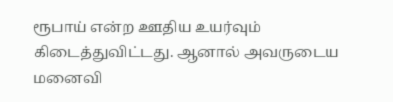ரூபாய் என்ற ஊதிய உயர்வும் கிடைத்துவிட்டது. ஆனால் அவருடைய மனைவி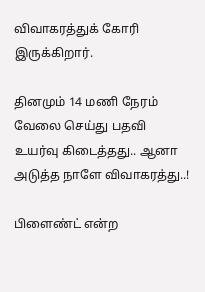விவாகரத்துக் கோரி இருக்கிறார்.

தினமும் 14 மணி நேரம் வேலை செய்து பதவி உயர்வு கிடைத்தது.. ஆனா அடுத்த நாளே விவாகரத்து..!

பிளைண்ட் என்ற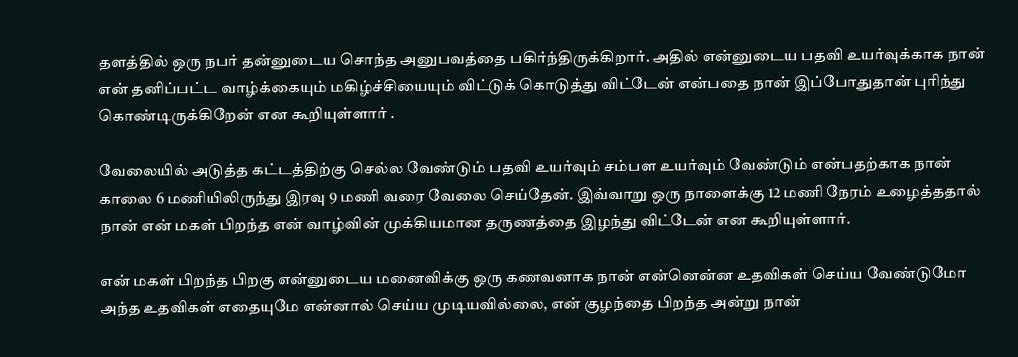தளத்தில் ஒரு நபர் தன்னுடைய சொந்த அனுபவத்தை பகிர்ந்திருக்கிறார். அதில் என்னுடைய பதவி உயர்வுக்காக நான் என் தனிப்பட்ட வாழ்க்கையும் மகிழ்ச்சியையும் விட்டுக் கொடுத்து விட்டேன் என்பதை நான் இப்போதுதான் புரிந்து கொண்டிருக்கிறேன் என கூறியுள்ளார் .

வேலையில் அடுத்த கட்டத்திற்கு செல்ல வேண்டும் பதவி உயர்வும் சம்பள உயர்வும் வேண்டும் என்பதற்காக நான் காலை 6 மணியிலிருந்து இரவு 9 மணி வரை வேலை செய்தேன். இவ்வாறு ஒரு நாளைக்கு 12 மணி நேரம் உழைத்ததால் நான் என் மகள் பிறந்த என் வாழ்வின் முக்கியமான தருணத்தை இழந்து விட்டேன் என கூறியுள்ளார்.

என் மகள் பிறந்த பிறகு என்னுடைய மனைவிக்கு ஒரு கணவனாக நான் என்னென்ன உதவிகள் செய்ய வேண்டுமோ அந்த உதவிகள் எதையுமே என்னால் செய்ய முடியவில்லை, என் குழந்தை பிறந்த அன்று நான்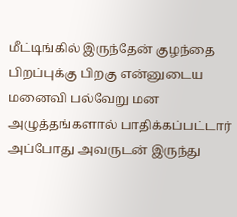மீட்டிங்கில் இருந்தேன் குழந்தை பிறப்புக்கு பிறகு என்னுடைய மனைவி பல்வேறு மன அழுத்தங்களால் பாதிக்கப்பட்டார் அப்போது அவருடன் இருந்து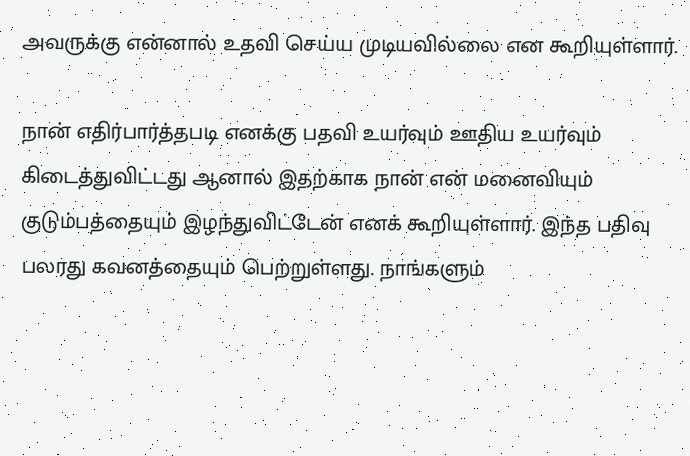அவருக்கு என்னால் உதவி செய்ய முடியவில்லை என கூறியுள்ளார்.

நான் எதிர்பார்த்தபடி எனக்கு பதவி உயர்வும் ஊதிய உயர்வும் கிடைத்துவிட்டது ஆனால் இதற்காக நான் என் மனைவியும் குடும்பத்தையும் இழந்துவிட்டேன் எனக் கூறியுள்ளார். இந்த பதிவு பலரது கவனத்தையும் பெற்றுள்ளது. நாங்களும்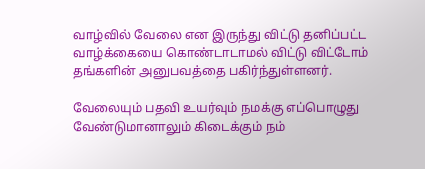வாழ்வில் வேலை என இருந்து விட்டு தனிப்பட்ட வாழ்க்கையை கொண்டாடாமல் விட்டு விட்டோம் தங்களின் அனுபவத்தை பகிர்ந்துள்ளனர்.

வேலையும் பதவி உயர்வும் நமக்கு எப்பொழுது வேண்டுமானாலும் கிடைக்கும் நம்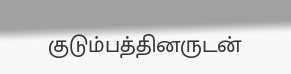குடும்பத்தினருடன்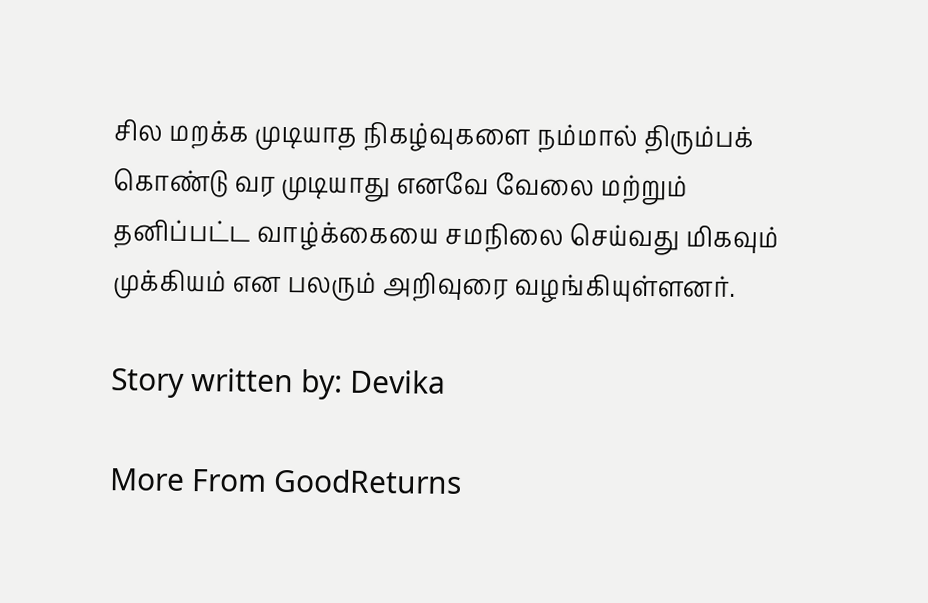சில மறக்க முடியாத நிகழ்வுகளை நம்மால் திரும்பக் கொண்டு வர முடியாது எனவே வேலை மற்றும் தனிப்பட்ட வாழ்க்கையை சமநிலை செய்வது மிகவும் முக்கியம் என பலரும் அறிவுரை வழங்கியுள்ளனர்.

Story written by: Devika

More From GoodReturns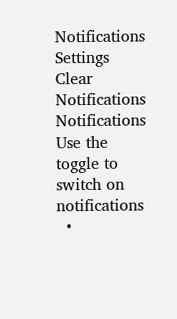Notifications
Settings
Clear Notifications
Notifications
Use the toggle to switch on notifications
  •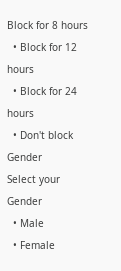Block for 8 hours
  • Block for 12 hours
  • Block for 24 hours
  • Don't block
Gender
Select your Gender
  • Male
  • Female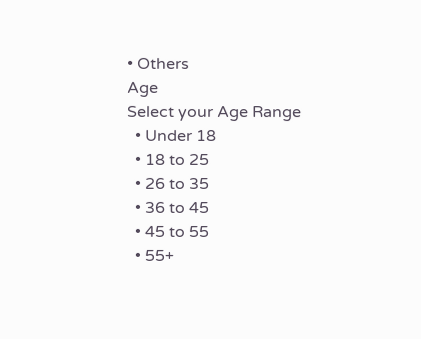• Others
Age
Select your Age Range
  • Under 18
  • 18 to 25
  • 26 to 35
  • 36 to 45
  • 45 to 55
  • 55+